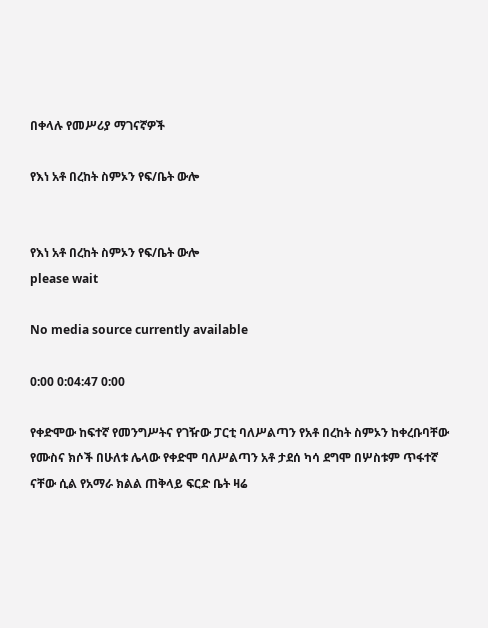በቀላሉ የመሥሪያ ማገናኛዎች

የእነ አቶ በረከት ስምኦን የፍ/ቤት ውሎ


የእነ አቶ በረከት ስምኦን የፍ/ቤት ውሎ
please wait

No media source currently available

0:00 0:04:47 0:00

የቀድሞው ከፍተኛ የመንግሥትና የገዥው ፓርቲ ባለሥልጣን የአቶ በረከት ስምኦን ከቀረቡባቸው የሙስና ክሶች በሁለቱ ሌላው የቀድሞ ባለሥልጣን አቶ ታደሰ ካሳ ደግሞ በሦስቱም ጥፋተኛ ናቸው ሲል የአማራ ክልል ጠቅላይ ፍርድ ቤት ዛሬ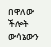በዋለው ችሎት ውሳኔውን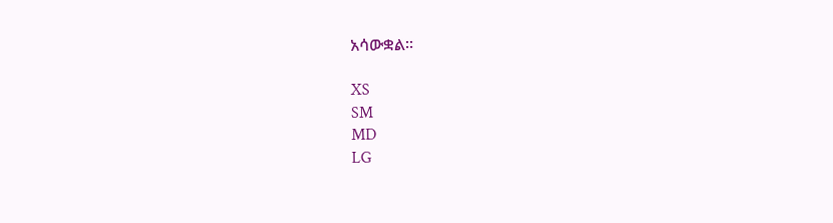አሳውቋል።

XS
SM
MD
LG